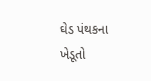ઘેડ પંથકના ખેડૂતો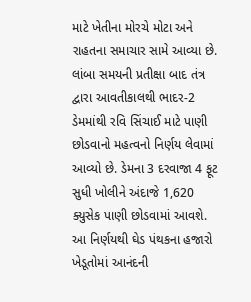માટે ખેતીના મોરચે મોટા અને રાહતના સમાચાર સામે આવ્યા છે. લાંબા સમયની પ્રતીક્ષા બાદ તંત્ર દ્વારા આવતીકાલથી ભાદર-2 ડેમમાંથી રવિ સિંચાઈ માટે પાણી છોડવાનો મહત્વનો નિર્ણય લેવામાં આવ્યો છે. ડેમના 3 દરવાજા 4 ફૂટ સુધી ખોલીને અંદાજે 1,620 ક્યુસેક પાણી છોડવામાં આવશે. આ નિર્ણયથી ઘેડ પંથકના હજારો ખેડૂતોમાં આનંદની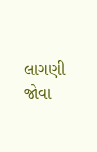લાગણી જોવા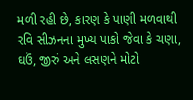મળી રહી છે, કારણ કે પાણી મળવાથી રવિ સીઝનના મુખ્ય પાકો જેવા કે ચણા, ઘઉં, જીરું અને લસણને મોટો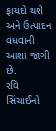ફાયદો થશે અને ઉત્પાદન વધવાની આશા જાગી છે.
રવિ સિંચાઈનો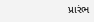પ્રારંભ